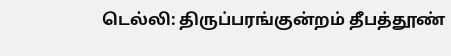டெல்லி: திருப்பரங்குன்றம் தீபத்தூண்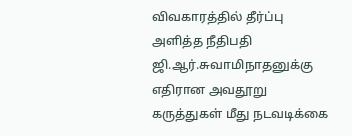விவகாரத்தில் தீர்ப்பு அளித்த நீதிபதி ஜி.ஆர்.சுவாமிநாதனுக்கு எதிரான அவதூறு கருத்துகள் மீது நடவடிக்கை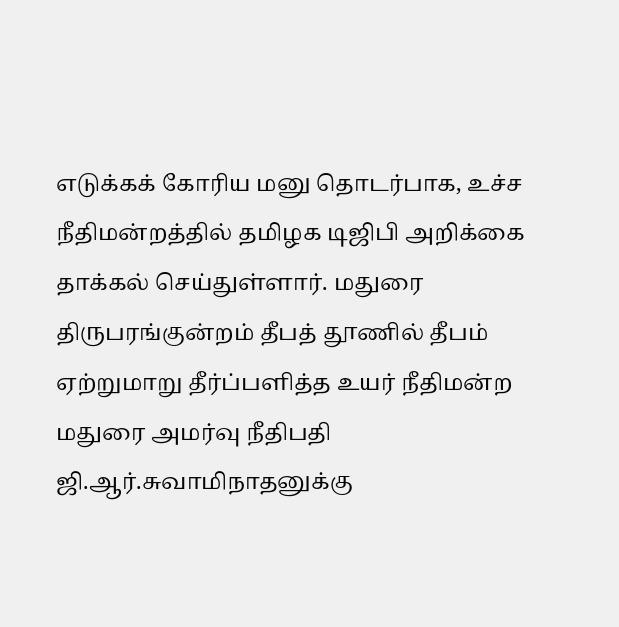எடுக்கக் கோரிய மனு தொடர்பாக, உச்ச நீதிமன்றத்தில் தமிழக டிஜிபி அறிக்கை தாக்கல் செய்துள்ளார். மதுரை திருபரங்குன்றம் தீபத் தூணில் தீபம் ஏற்றுமாறு தீர்ப்பளித்த உயர் நீதிமன்ற மதுரை அமர்வு நீதிபதி ஜி.ஆர்.சுவாமிநாதனுக்கு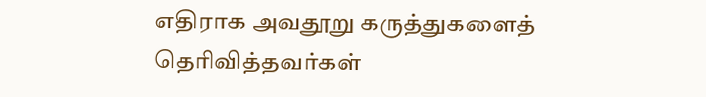எதிராக அவதூறு கருத்துகளைத் தெரிவித்தவர்கள்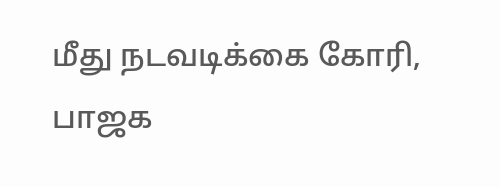மீது நடவடிக்கை கோரி, பாஜக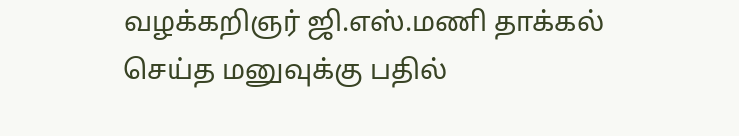வழக்கறிஞர் ஜி.எஸ்.மணி தாக்கல் செய்த மனுவுக்கு பதில்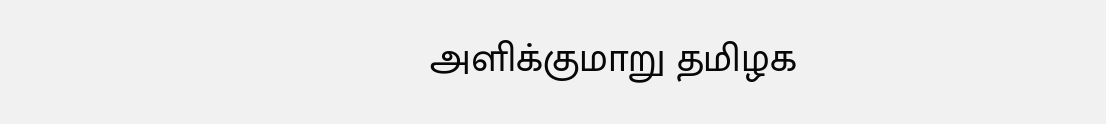அளிக்குமாறு தமிழக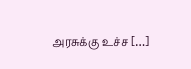அரசுக்கு உச்ச […]